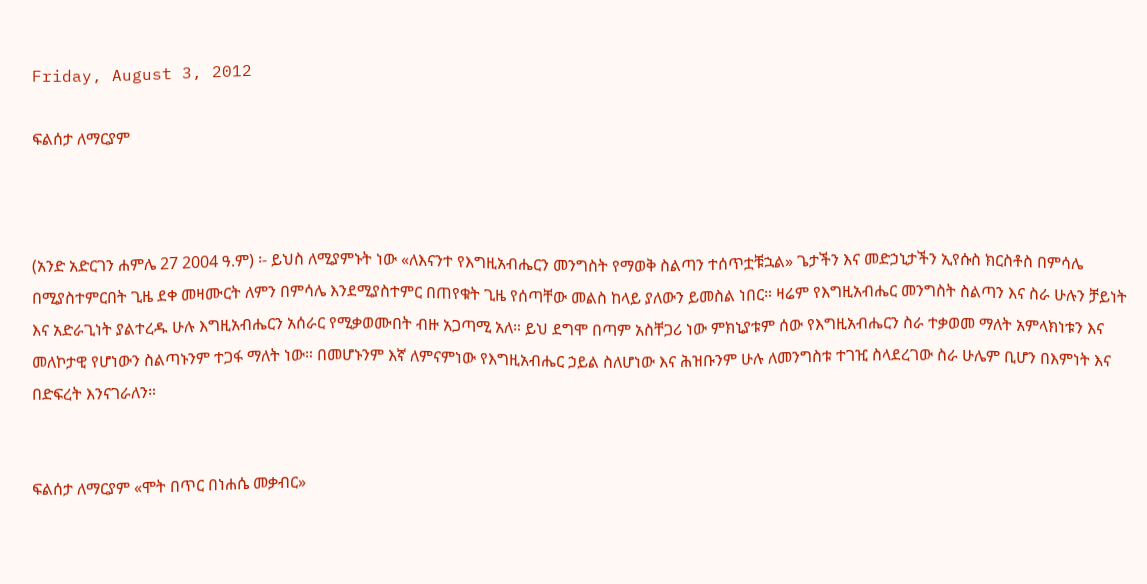Friday, August 3, 2012

ፍልሰታ ለማርያም



(አንድ አድርገን ሐምሌ 27 2004 ዓ.ም) ፡- ይህስ ለሚያምኑት ነው «ለእናንተ የእግዚአብሔርን መንግስት የማወቅ ስልጣን ተሰጥቷቹኋል» ጌታችን እና መድኃኒታችን ኢየሱስ ክርስቶስ በምሳሌ በሚያስተምርበት ጊዜ ደቀ መዛሙርት ለምን በምሳሌ እንደሚያስተምር በጠየቁት ጊዜ የሰጣቸው መልስ ከላይ ያለውን ይመስል ነበር። ዛሬም የእግዚአብሔር መንግስት ስልጣን እና ስራ ሁሉን ቻይነት እና አድራጊነት ያልተረዱ ሁሉ እግዚአብሔርን አሰራር የሚቃወሙበት ብዙ አጋጣሚ አለ። ይህ ደግሞ በጣም አስቸጋሪ ነው ምክኒያቱም ሰው የእግዚአብሔርን ስራ ተቃወመ ማለት አምላክነቱን እና መለኮታዊ የሆነውን ስልጣኑንም ተጋፋ ማለት ነው። በመሆኑንም እኛ ለምናምነው የእግዚአብሔር ኃይል ስለሆነው እና ሕዝቡንም ሁሉ ለመንግስቱ ተገዢ ስላደረገው ስራ ሁሌም ቢሆን በእምነት እና በድፍረት እንናገራለን።


ፍልሰታ ለማርያም «ሞት በጥር በነሐሴ መቃብር»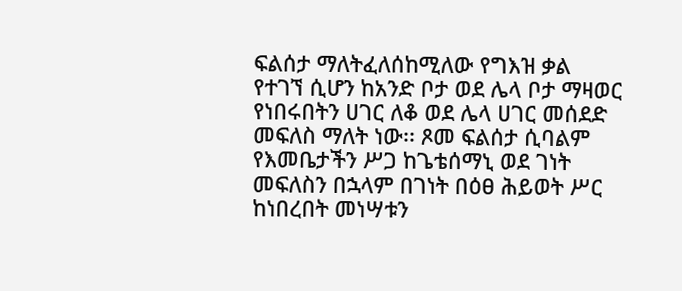ፍልሰታ ማለትፈለሰከሚለው የግእዝ ቃል የተገኘ ሲሆን ከአንድ ቦታ ወደ ሌላ ቦታ ማዛወር የነበሩበትን ሀገር ለቆ ወደ ሌላ ሀገር መሰደድ መፍለስ ማለት ነው፡፡ ጾመ ፍልሰታ ሲባልም የእመቤታችን ሥጋ ከጌቴሰማኒ ወደ ገነት መፍለስን በኋላም በገነት በዕፀ ሕይወት ሥር ከነበረበት መነሣቱን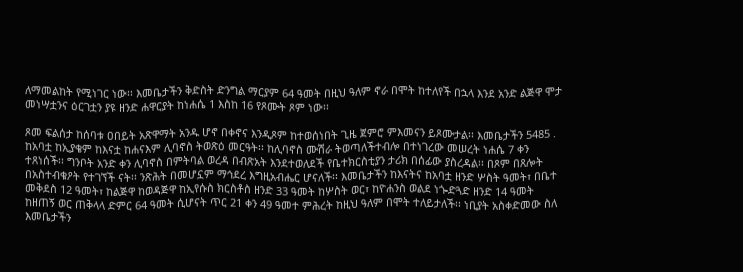ለማመልከት የሚነገር ነው፡፡ እመቤታችን ቅድስት ድንግል ማርያም 64 ዓመት በዚህ ዓለም ኖራ በሞት ከተለየች በኋላ እንደ አንድ ልጅዋ ሞታ መነሣቷንና ዕርገቷን ያዩ ዘንድ ሐዋርያት ከነሐሴ 1 እስከ 16 የጾሙት ጾም ነው፡፡

ጾመ ፍልሰታ ከሰባቱ ዐበይት አጽዋማት አንዱ ሆኖ በቀኖና እንዲጾም ከተወሰነበት ጊዜ ጀምሮ ምእመናን ይጾሙታል፡፡ እመቤታችን 5485 . ከአባቷ ከኢያቄም ከእናቷ ከሐናእም ሊባኖስ ትወጽዕ መርዓት፡፡ ከሊባኖስ ሙሽራ ትወጣለችተብሎ በተነገረው መሠረት ነሐሴ 7 ቀን ተጸነሰች፡፡ ግንቦት አንድ ቀን ሊባኖስ በምትባል ወረዳ በብጽአት እንደተወለደች የቤተክርስቲያን ታሪክ በሰፊው ያስረዳል፡፡ በጾም በጸሎት በአስተብቁዖት የተገኘች ናት፡፡ ንጽሕት በመሆኗም ማኅደረ እግዚአብሔር ሆናለች፡፡ እመቤታችን ከእናትና ከአባቷ ዘንድ ሦስት ዓመት፣ በቤተ መቅደስ 12 ዓመት፣ ከልጅዋ ከወዳጅዋ ከኢየሱስ ክርስቶስ ዘንድ 33 ዓመት ከሦስት ወር፣ ከዮሐንስ ወልደ ነጐድጓድ ዘንድ 14 ዓመት ከዘጠኝ ወር ጠቅላላ ድምር 64 ዓመት ሲሆናት ጥር 21 ቀን 49 ዓመተ ምሕረት ከዚህ ዓለም በሞት ተለይታለች፡፡ ነቢያት አስቀድመው ስለ እመቤታችን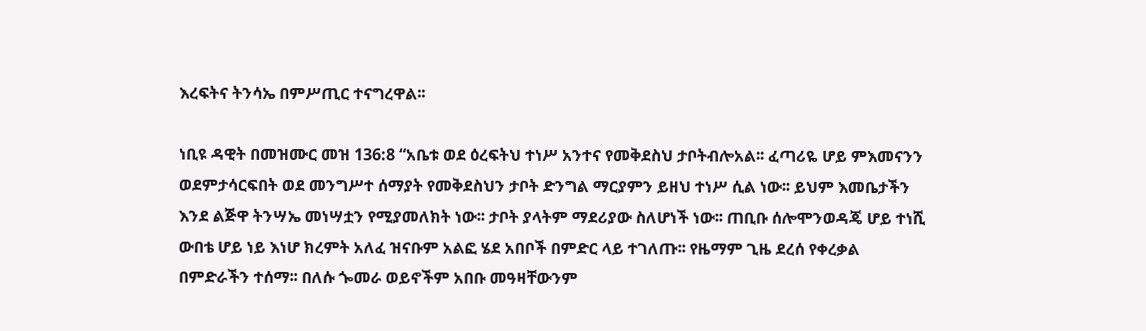እረፍትና ትንሳኤ በምሥጢር ተናግረዋል፡፡

ነቢዩ ዳዊት በመዝሙር መዝ 136:8 “አቤቱ ወደ ዕረፍትህ ተነሥ አንተና የመቅደስህ ታቦትብሎአል፡፡ ፈጣሪዬ ሆይ ምእመናንን ወደምታሳርፍበት ወደ መንግሥተ ሰማያት የመቅደስህን ታቦት ድንግል ማርያምን ይዘህ ተነሥ ሲል ነው፡፡ ይህም እመቤታችን እንደ ልጅዋ ትንሣኤ መነሣቷን የሚያመለክት ነው፡፡ ታቦት ያላትም ማደሪያው ስለሆነች ነው፡፡ ጠቢቡ ሰሎሞንወዳጄ ሆይ ተነሺ ውበቴ ሆይ ነይ እነሆ ክረምት አለፈ ዝናቡም አልፎ ሄደ አበቦች በምድር ላይ ተገለጡ፡፡ የዜማም ጊዜ ደረሰ የቀረቃል በምድራችን ተሰማ፡፡ በለሱ ጐመራ ወይኖችም አበቡ መዓዛቸውንም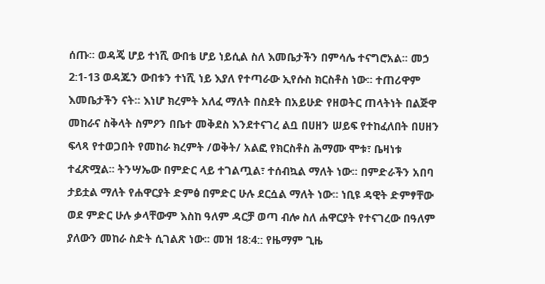ሰጡ፡፡ ወዳጄ ሆይ ተነሺ ውበቴ ሆይ ነይሲል ስለ እመቤታችን በምሳሌ ተናግሮአል፡፡ መኃ 2:1-13 ወዳጁን ውበቱን ተነሺ ነይ እያለ የተጣራው ኢየሱስ ክርስቶስ ነው፡፡ ተጠሪዋም እመቤታችን ናት፡፡ እነሆ ክረምት አለፈ ማለት በስደት በአይሁድ የዘወትር ጠላትነት በልጅዋ መከራና ስቅላት ስምዖን በቤተ መቅደስ እንደተናገረ ልቧ በሀዘን ሠይፍ የተከፈለበት በሀዘን ፍላጻ የተወጋበት የመከራ ክረምት /ወቅት/ አልፎ የክርስቶስ ሕማሙ ሞቱ፣ ቤዛነቱ ተፈጽሟል፡፡ ትንሣኤው በምድር ላይ ተገልጧል፣ ተሰብኳል ማለት ነው፡፡ በምድራችን አበባ ታይቷል ማለት የሐዋርያት ድምፅ በምድር ሁሉ ደርሷል ማለት ነው፡፡ ነቢዩ ዳዊት ድምፃቸው ወደ ምድር ሁሉ ቃላቸውም እስከ ዓለም ዳርቻ ወጣ ብሎ ስለ ሐዋርያት የተናገረው በዓለም ያለውን መከራ ስድት ሲገልጽ ነው፡፡ መዝ 18:4:: የዜማም ጊዜ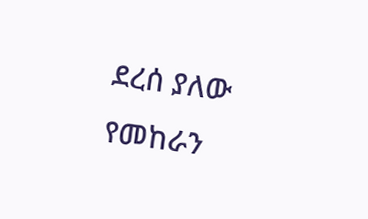ደረሰ ያለው የመከራን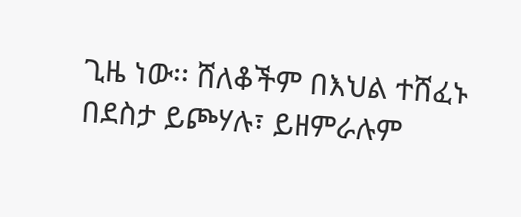ጊዜ ነው፡፡ ሸለቆችም በእህል ተሸፈኑ በደስታ ይጮሃሉ፣ ይዘምራሉም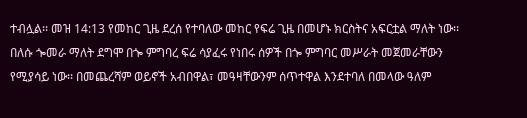ተብሏል፡፡ መዝ 14:13 የመከር ጊዜ ደረሰ የተባለው መከር የፍሬ ጊዜ በመሆኑ ክርስትና አፍርቷል ማለት ነው፡፡ በለሱ ጐመራ ማለት ደግሞ በጐ ምግባረ ፍሬ ሳያፈሩ የነበሩ ሰዎች በጐ ምግባር መሥራት መጀመራቸውን የሚያሳይ ነው፡፡ በመጨረሻም ወይኖች አብበዋል፣ መዓዛቸውንም ሰጥተዋል እንደተባለ በመላው ዓለም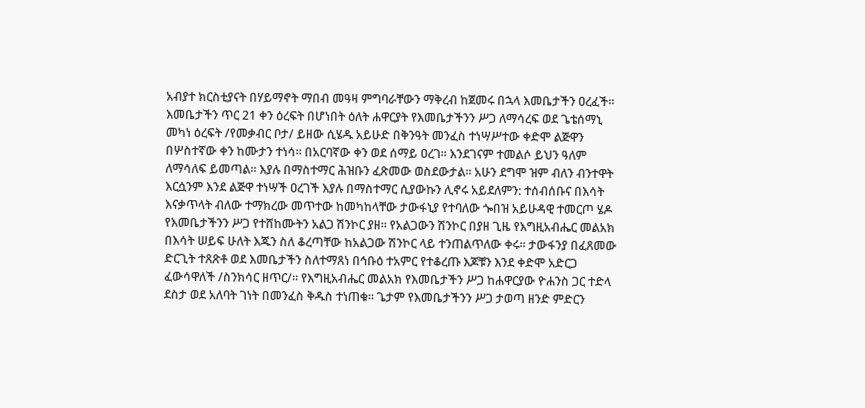አብያተ ክርስቲያናት በሃይማኖት ማበብ መዓዛ ምግባራቸውን ማቅረብ ከጀመሩ በኋላ እመቤታችን ዐረፈች፡፡
እመቤታችን ጥር 21 ቀን ዕረፍት በሆነበት ዕለት ሐዋርያት የእመቤታችንን ሥጋ ለማሳረፍ ወደ ጌቴሰማኒ መካነ ዕረፍት /የመቃብር ቦታ/ ይዘው ሲሄዱ አይሁድ በቅንዓት መንፈስ ተነሣሥተው ቀድሞ ልጅዋን በሦስተኛው ቀን ከሙታን ተነሳ፡፡ በአርባኛው ቀን ወደ ሰማይ ዐረገ፡፡ እንደገናም ተመልሶ ይህን ዓለም ለማሳለፍ ይመጣል፡፡ እያሉ በማስተማር ሕዝቡን ፈጽመው ወስደውታል፡፡ አሁን ደግሞ ዝም ብለን ብንተዋት እርሷንም እንደ ልጅዋ ተነሣች ዐረገች እያሉ በማስተማር ሲያውኩን ሊኖሩ አይደለምን: ተሰብሰቡና በእሳት እናቃጥላት ብለው ተማክረው መጥተው ከመካከላቸው ታውፋኒያ የተባለው ጐበዝ አይሁዳዊ ተመርጦ ሄዶ የእመቤታችንን ሥጋ የተሸከሙትን አልጋ ሽንኮር ያዘ፡፡ የአልጋውን ሽንኮር በያዘ ጊዜ የእግዚአብሔር መልአክ በእሳት ሠይፍ ሁለት እጁን ስለ ቆረጣቸው ከአልጋው ሽንኮር ላይ ተንጠልጥለው ቀሩ፡፡ ታውፋንያ በፈጸመው ድርጊት ተጸጽቶ ወደ እመቤታችን ስለተማጸነ በኅቡዕ ተአምር የተቆረጡ እጆቹን እንደ ቀድሞ አድርጋ ፈውሳዋለች /ስንክሳር ዘጥር/፡፡ የእግዚአብሔር መልአክ የእመቤታችን ሥጋ ከሐዋርያው ዮሐንስ ጋር ተድላ ደስታ ወደ አለባት ገነት በመንፈስ ቅዱስ ተነጠቁ፡፡ ጌታም የእመቤታችንን ሥጋ ታወጣ ዘንድ ምድርን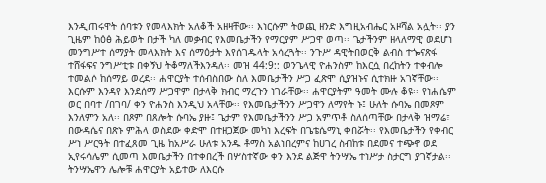እንዲጠሩዋት ሰባቱን የመላእክት አለቆች አዘዛቸው፡፡ እነርሱም ትወጪ ዘንድ እግዚአብሔር አዞሻል አሏት፡፡ ያን ጊዜም ከዕፅ ሕይወት በታች ካለ መቃብር የእመቤታችን የማርያም ሥጋዋ ወጣ፡፡ ጌታችንም ዘላለማዊ ወደሆነ መንግሥተ ሰማያት መላእክት እና ሰማዕታት እየሰገዱላት አሳረጓት፡፡ ንጉሥ ዳዊትበወርቅ ልብስ ተጐናጽፋ ተሸፋፍና ንግሥቲቱ በቀኝህ ትቆማለችእንዳለ፡፡ መዝ 44:9:: ወንጌላዊ ዮሐንስም ከእርሷ በረከትን ተቀብሎ ተመልሶ ከሰማይ ወረደ፡፡ ሐዋርያት ተሰብስበው ስለ እመቤታችን ሥጋ ፈጽሞ ሲያዝኑና ሲተክዙ አገኛቸው፡፡ እርሱም እንዳየ እንደሰማ ሥጋዋም በታላቅ ክብር ማረጉን ነገራቸው፡፡ ሐዋርያትም ዓመት ሙሉ ቆዩ፡፡ የነሐሴም ወር በባተ /በገባ/ ቀን ዮሐንስ እንዲህ አላቸው፡፡ የእመቤታችንን ሥጋዋን ለማየት ኑ፤ ሁለት ሱባኤ በመጾም እንለምን አለ፡፡ በጾም በጸሎት ሱባኤ ያዙ፤ ጌታም የእመቤታችንን ሥጋ አምጥቶ ስለሰጣቸው በታላቅ ዝማሬ፣ በውዳሴና በጽኑ ምሕላ ወስደው ቀድሞ በተዘጋጀው መካነ እረፍት በጌቴሴማኒ ቀበሯት፡፡ የእመቤታችን የቀብር ሥነ ሥርዓት በተፈጸመ ጊዜ ከአሥራ ሁለቱ አንዱ ቶማስ አልነበረምና ከሀገረ ስብከቱ በደመና ተጭኖ ወደ ኢየሩሳሌም ሲመጣ እመቤታችን በተቀበረች በሦስተኛው ቀን እንደ ልጅዋ ትንሣኤ ተነሥታ ስታርግ ያገኛታል፡፡ ትንሣኤዋን ሌሎቹ ሐዋርያት አይተው ለእርሱ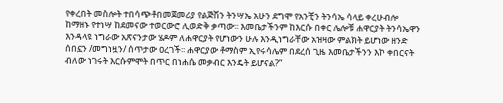የቀረበት መስሎት ተበሳጭቶበመጀመሪያ የልጅሽን ትንሣኤ አሁን ደግሞ የአንቺን ትንሳኤ ሳላይ ቀረሁብሎ ከማዘኑ የተነሣ ከደመናው ተወርውሮ ሊወድቅ ቃጣው፡፡ እመቤታችንም ከእርሱ በቀር ሌሎቹ ሐዋርያት ትንሳኤዋን እንዳላዩ ነግራው አጽናንታው ሄዶም ለሐዋርያት የሆነውን ሁሉ እንዲነግራቸው አዝዛው ምልክት ይሆነው ዘንድ ሰበኗን /መግነዟን/ ሰጥታው ዐረገች፡፡ ሐዋርያው ቶማስም ኢየሩሳሌም በደረሰ ጊዜ እመቤታችንን እኮ ቀበርናት ብለው ነገሩት እርሱምሞት በጥር በነሐሴ መቃብር እንዴት ይሆናል?”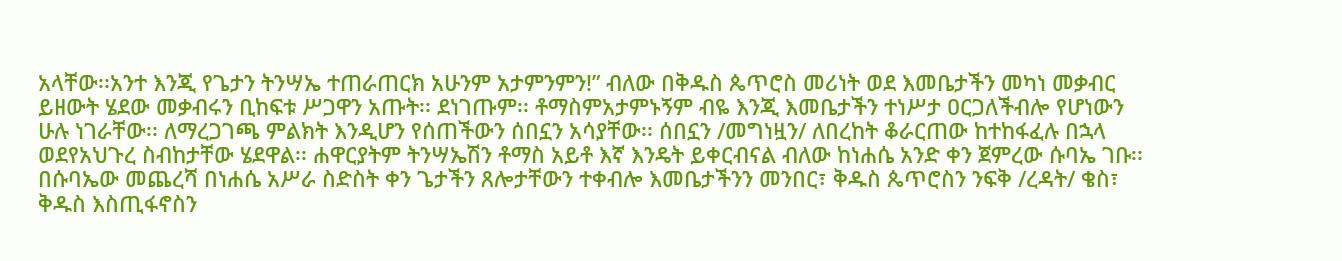አላቸው፡፡አንተ እንጂ የጌታን ትንሣኤ ተጠራጠርክ አሁንም አታምንምን!” ብለው በቅዱስ ጴጥሮስ መሪነት ወደ እመቤታችን መካነ መቃብር ይዘውት ሄደው መቃብሩን ቢከፍቱ ሥጋዋን አጡት፡፡ ደነገጡም፡፡ ቶማስምአታምኑኝም ብዬ እንጂ እመቤታችን ተነሥታ ዐርጋለችብሎ የሆነውን ሁሉ ነገራቸው፡፡ ለማረጋገጫ ምልክት እንዲሆን የሰጠችውን ሰበኗን አሳያቸው፡፡ ሰበኗን /መግነዟን/ ለበረከት ቆራርጠው ከተከፋፈሉ በኋላ ወደየአህጉረ ስብከታቸው ሄደዋል፡፡ ሐዋርያትም ትንሣኤሽን ቶማስ አይቶ እኛ እንዴት ይቀርብናል ብለው ከነሐሴ አንድ ቀን ጀምረው ሱባኤ ገቡ፡፡ በሱባኤው መጨረሻ በነሐሴ አሥራ ስድስት ቀን ጌታችን ጸሎታቸውን ተቀብሎ እመቤታችንን መንበር፣ ቅዱስ ጴጥሮስን ንፍቅ /ረዳት/ ቄስ፣ ቅዱስ እስጢፋኖስን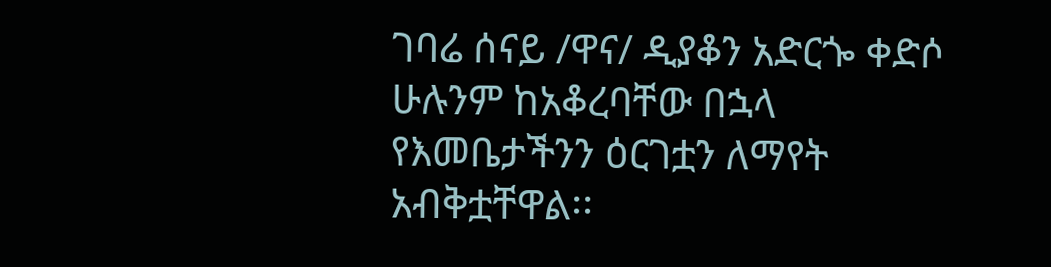ገባሬ ሰናይ /ዋና/ ዲያቆን አድርጐ ቀድሶ ሁሉንም ከአቆረባቸው በኋላ የእመቤታችንን ዕርገቷን ለማየት አብቅቷቸዋል፡፡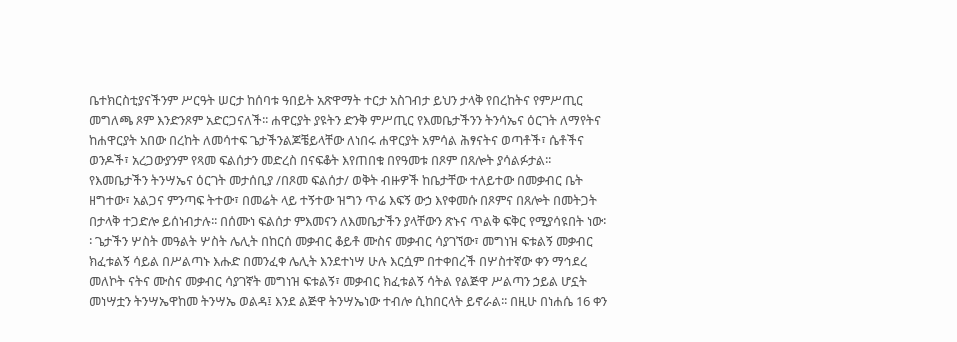ቤተክርስቲያናችንም ሥርዓት ሠርታ ከሰባቱ ዓበይት አጽዋማት ተርታ አስገብታ ይህን ታላቅ የበረከትና የምሥጢር መግለጫ ጾም እንድንጾም አድርጋናለች፡፡ ሐዋርያት ያዩትን ድንቅ ምሥጢር የእመቤታችንን ትንሳኤና ዕርገት ለማየትና ከሐዋርያት አበው በረከት ለመሳተፍ ጌታችንልጆቼይላቸው ለነበሩ ሐዋርያት አምሳል ሕፃናትና ወጣቶች፣ ሴቶችና ወንዶች፣ አረጋውያንም የጻመ ፍልሰታን መድረስ በናፍቆት እየጠበቁ በየዓመቱ በጾም በጸሎት ያሳልፉታል፡፡ የእመቤታችን ትንሣኤና ዕርገት መታሰቢያ /በጾመ ፍልሰታ/ ወቅት ብዙዎች ከቤታቸው ተለይተው በመቃብር ቤት ዘግተው፣ አልጋና ምንጣፍ ትተው፣ በመሬት ላይ ተኝተው ዝግን ጥሬ እፍኝ ውኃ እየቀመሱ በጾምና በጸሎት በመትጋት በታላቅ ተጋድሎ ይሰነብታሉ፡፡ በሰሙነ ፍልሰታ ምእመናን ለእመቤታችን ያላቸውን ጽኑና ጥልቅ ፍቅር የሚያሳዩበት ነው፡፡ ጌታችን ሦስት መዓልት ሦስት ሌሊት በከርሰ መቃብር ቆይቶ ሙስና መቃብር ሳያገኘው፣ መግነዝ ፍቱልኝ መቃብር ክፈቱልኝ ሳይል በሥልጣኑ እሑድ በመንፈቀ ሌሊት እንደተነሣ ሁሉ እርሷም በተቀበረች በሦስተኛው ቀን ማኅደረ መለኮት ናትና ሙስና መቃብር ሳያገኛት መግነዝ ፍቱልኝ፣ መቃብር ክፈቱልኝ ሳትል የልጅዋ ሥልጣን ኃይል ሆኗት መነሣቷን ትንሣኤዋከመ ትንሣኤ ወልዳ፤ እንደ ልጅዋ ትንሣኤነው ተብሎ ሲከበርላት ይኖራል፡፡ በዚሁ በነሐሴ 16 ቀን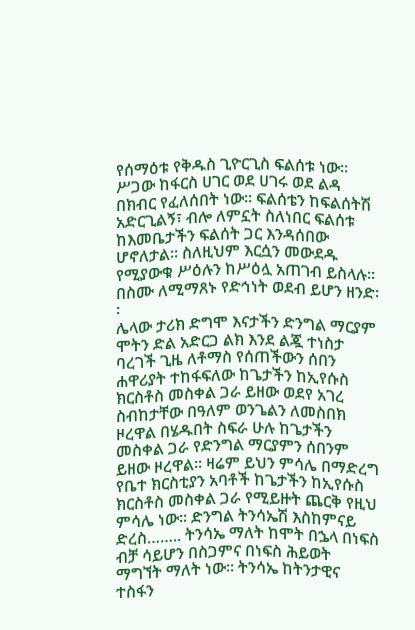የሰማዕቱ የቅዱስ ጊዮርጊስ ፍልሰቱ ነው፡፡ ሥጋው ከፋርስ ሀገር ወደ ሀገሩ ወደ ልዳ በክብር የፈለሰበት ነው፡፡ ፍልሰቴን ከፍልሰትሽ አድርጊልኝ፣ ብሎ ለምኗት ስለነበር ፍልሰቱ ከእመቤታችን ፍልሰት ጋር እንዳሰበው ሆኖለታል፡፡ ስለዚህም እርሷን መውደዱ የሚያውቁ ሥዕሉን ከሥዕሏ አጠገብ ይስላሉ፡፡ በስሙ ለሚማጸኑ የድኅነት ወደብ ይሆን ዘንድ፡፡
ሌላው ታሪክ ድግሞ እናታችን ድንግል ማርያም ሞትን ድል አድርጋ ልክ እንደ ልጇ ተነስታ ባረገች ጊዜ ለቶማስ የሰጠችውን ሰበን ሐዋሪያት ተከፋፍለው ከጌታችን ከኢየሱስ ክርስቶስ መስቀል ጋራ ይዘው ወደየ አገረ ስብከታቸው በዓለም ወንጌልን ለመስበክ ዞረዋል በሄዱበት ስፍራ ሁሉ ከጌታችን መስቀል ጋራ የድንግል ማርያምን ሰበንም ይዘው ዞረዋል። ዛሬም ይህን ምሳሌ በማድረግ የቤተ ክርስቲያን አባቶች ከጌታችን ከኢየሱስ ክርስቶስ መስቀል ጋራ የሚይዙት ጨርቅ የዚህ ምሳሌ ነው። ድንግል ትንሳኤሽ እስከምናይ ድረስ…….. ትንሳኤ ማለት ከሞት በኌላ በነፍስ ብቻ ሳይሆን በስጋምና በነፍስ ሕይወት ማግኘት ማለት ነው። ትንሳኤ ከትንታዊና ተስፋን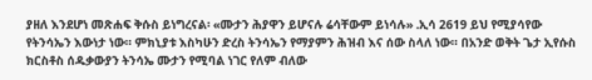ያዘለ እንደሆነ መጽሐፍ ቅሱስ ይነግረናል፡ «ሙታን ሕያዋን ይሆናሉ ሬሳቸውም ይነሳሉ» .ኢሳ 2619 ይህ የሚያሳየው የትንሳኤን እውነታ ነው። ምክኒያቱ እስካሁን ድረስ ትንሳኤን የማያምን ሕዝብ እና ሰው ስላለ ነው። በአንድ ወቅት ጌታ ኢየሱስ ክርስቶስ ሰዱቃውያን ትንሳኤ ሙታን የሚባል ነገር የለም ብለው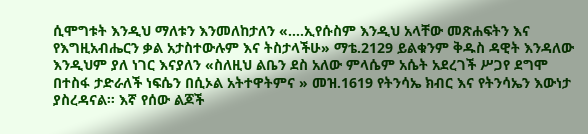ሲሞግቱት እንዲህ ማለቱን እንመለከታለን «….ኢየሱስም እንዲህ አላቸው መጽሐፍትን እና የእግዚአብሔርን ቃል አታስተውሉም እና ትስታላችሁ» ማቴ.2129 ይልቁንም ቅዱስ ዳዊት እንዳለው እንዲህም ያለ ነገር እናያለን «ስለዚህ ልቤን ደስ አለው ምላሴም አሴት አደረገች ሥጋየ ደግሞ በተስፋ ታድራለች ነፍሴን በሲኦል አትተዋትምና » መዝ.1619 የትንሳኤ ክብር እና የትንሳኤን እውነታ ያስረዳናል። እኛ የሰው ልጆች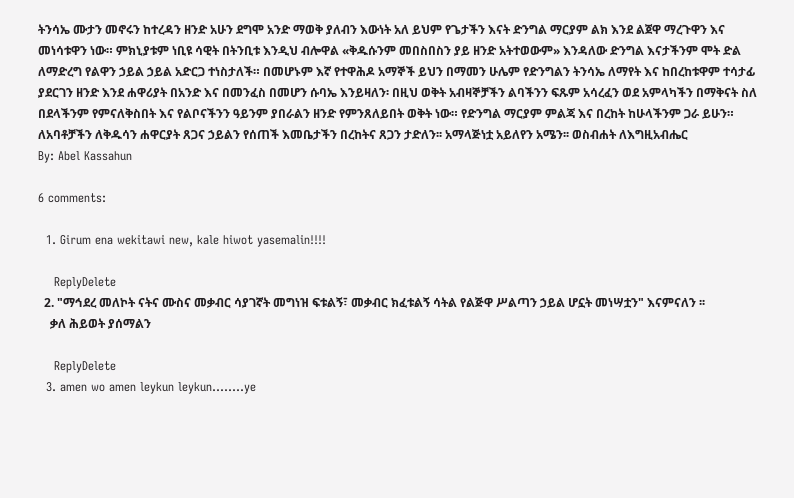ትንሳኤ ሙታን መኖሩን ከተረዳን ዘንድ አሁን ደግሞ አንድ ማወቅ ያለብን እውነት አለ ይህም የጌታችን እናት ድንግል ማርያም ልክ እንደ ልጀዋ ማረጉዋን እና መነሳቱዋን ነው። ምክኒያቱም ነቢዩ ሳዊት በትንቢቱ እንዲህ ብሎዋል «ቅዱሱንም መበስበስን ያይ ዘንድ አትተወውም» እንዳለው ድንግል እናታችንም ሞት ድል ለማድረግ የልዋን ኃይል ኃይል አድርጋ ተነስታለች። በመሆኑም እኛ የተዋሕዶ አማኞች ይህን በማመን ሁሌም የድንግልን ትንሳኤ ለማየት እና ከበረከቱዋም ተሳታፊ ያደርገን ዘንድ እንደ ሐዋሪያት በአንድ እና በመንፈስ በመሆን ሱባኤ እንይዛለን፡ በዚህ ወቅት አብዛኞቻችን ልባችንን ፍጹም አሳረፈን ወደ አምላካችን በማቅናት ስለ በደላችንም የምናለቅስበት እና የልቦናችንን ዓይንም ያበራልን ዘንድ የምንጸለይበት ወቅት ነው። የድንግል ማርያም ምልጃ እና በረከት ከሁላችንም ጋራ ይሁን። ለአባቶቻችን ለቅዱሳን ሐዋርያት ጸጋና ኃይልን የሰጠች እመቤታችን በረከትና ጸጋን ታድለን፡፡ አማላጅነቷ አይለየን አሜን፡፡ ወስብሐት ለእግዚአብሔር
By: Abel Kassahun

6 comments:

  1. Girum ena wekitawi new, kale hiwot yasemalin!!!!

    ReplyDelete
  2. "ማኅደረ መለኮት ናትና ሙስና መቃብር ሳያገኛት መግነዝ ፍቱልኝ፣ መቃብር ክፈቱልኝ ሳትል የልጅዋ ሥልጣን ኃይል ሆኗት መነሣቷን" እናምናለን ፡፡
    ቃለ ሕይወት ያሰማልን

    ReplyDelete
  3. amen wo amen leykun leykun........ye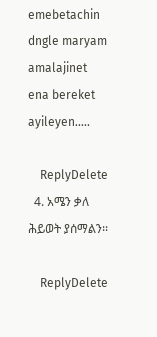emebetachin dngle maryam amalajinet ena bereket ayileyen.....

    ReplyDelete
  4. አሜን ቃለ ሕይወት ያሰማልን፡፡

    ReplyDelete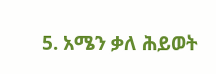5. አሜን ቃለ ሕይወት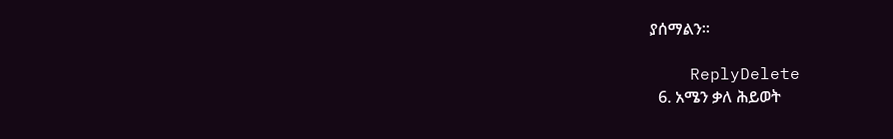ያሰማልን፡፡

    ReplyDelete
  6. አሜን ቃለ ሕይወት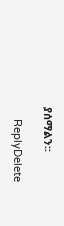ያሰማልን፡፡

    ReplyDelete